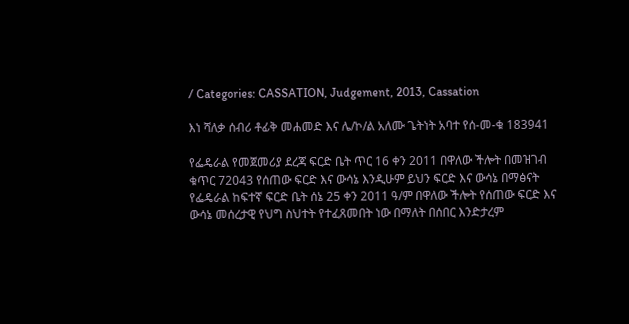/ Categories: CASSATION, Judgement, 2013, Cassation

እነ ሻለቃ ሰብሪ ቶፊቅ መሐመድ እና ሌ/ኮ/ል አለሙ ጌትነት አባተ የሰ-መ-ቁ 183941

የፌዴራል የመጀመሪያ ደረጃ ፍርድ ቤት ጥር 16 ቀን 2011 በዋለው ችሎት በመዝገብ ቁጥር 72043 የሰጠው ፍርድ እና ውሳኔ እንዲሁም ይህን ፍርድ እና ውሳኔ በማፅናት የፌዴራል ከፍተኛ ፍርድ ቤት ሰኔ 25 ቀን 2011 ዓ/ም በዋለው ችሎት የሰጠው ፍርድ እና ውሳኔ መሰረታዊ የህግ ስህተት የተፈጸመበት ነው በማለት በሰበር እንድታረም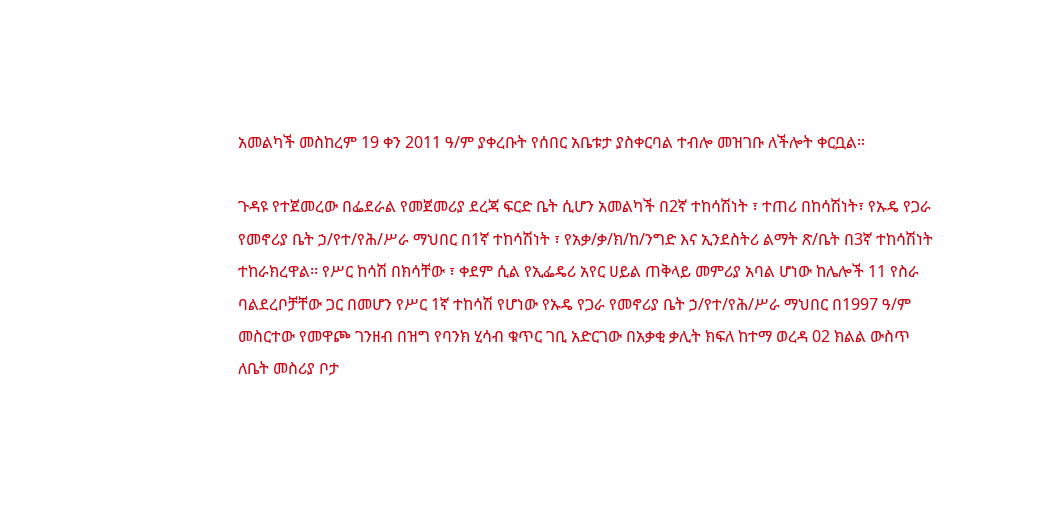አመልካች መስከረም 19 ቀን 2011 ዓ/ም ያቀረቡት የሰበር አቤቱታ ያስቀርባል ተብሎ መዝገቡ ለችሎት ቀርቧል።

ጉዳዩ የተጀመረው በፌደራል የመጀመሪያ ደረጃ ፍርድ ቤት ሲሆን አመልካች በ2ኛ ተከሳሽነት ፣ ተጠሪ በከሳሽነት፣ የኡዴ የጋራ የመኖሪያ ቤት ኃ/የተ/የሕ/ሥራ ማህበር በ1ኛ ተከሳሽነት ፣ የአቃ/ቃ/ክ/ከ/ንግድ እና ኢንደስትሪ ልማት ጽ/ቤት በ3ኛ ተከሳሽነት ተከራክረዋል፡፡ የሥር ከሳሽ በክሳቸው ፣ ቀደም ሲል የኢፌዴሪ አየር ሀይል ጠቅላይ መምሪያ አባል ሆነው ከሌሎች 11 የስራ ባልደረቦቻቸው ጋር በመሆን የሥር 1ኛ ተከሳሽ የሆነው የኡዴ የጋራ የመኖሪያ ቤት ኃ/የተ/የሕ/ሥራ ማህበር በ1997 ዓ/ም መስርተው የመዋጮ ገንዘብ በዝግ የባንክ ሂሳብ ቁጥር ገቢ አድርገው በአቃቂ ቃሊት ክፍለ ከተማ ወረዳ 02 ክልል ውስጥ ለቤት መስሪያ ቦታ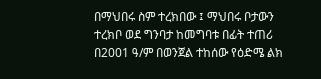በማህበሩ ስም ተረክበው ፤ ማህበሩ ቦታውን ተረክቦ ወደ ግንባታ ከመግባቱ በፊት ተጠሪ በ2001 ዓ/ም በወንጀል ተከሰው የዕድሜ ልክ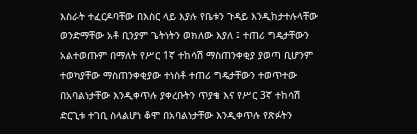እስራት ተፈርዶባቸው በእስር ላይ እያሉ የቤቱን ጉዳይ እንዲከታተሉላቸው ወንድማቸው አቶ ቢንያም ጌትነትን ወክለው እያለ ፤ ተጠሪ ግዴታቸውን አልተወጡም በማለት የሥር 1ኛ ተከሳሽ ማስጠንቀቂያ ያወጣ ቢሆንም ተወካያቸው ማስጠንቀቂያው ተነስቶ ተጠሪ ግዴታቸውን ተወጥተው በአባልነታቸው እንዲቀጥሉ ያቀረቡትን ጥያቄ እና የሥር 3ኛ ተከሳሽ ድርጊቱ ተገቢ ስላልሆነ ቆሞ በአባልነታቸው እንዲቀጥሉ የጽፉትን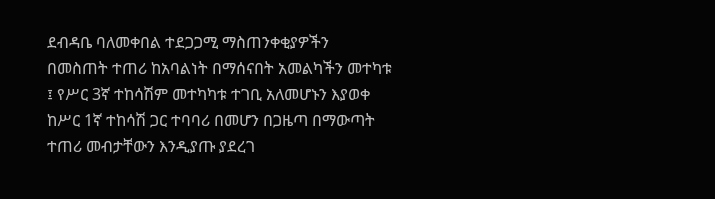ደብዳቤ ባለመቀበል ተደጋጋሚ ማስጠንቀቂያዎችን በመስጠት ተጠሪ ከአባልነት በማሰናበት አመልካችን መተካቱ ፤ የሥር 3ኛ ተከሳሽም መተካካቱ ተገቢ አለመሆኑን እያወቀ ከሥር 1ኛ ተከሳሽ ጋር ተባባሪ በመሆን በጋዜጣ በማውጣት ተጠሪ መብታቸውን እንዲያጡ ያደረገ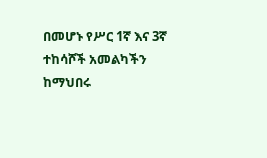በመሆኑ የሥር 1ኛ እና 3ኛ ተከሳሾች አመልካችን ከማህበሩ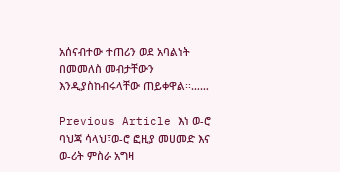አሰናብተው ተጠሪን ወደ አባልነት በመመለስ መብታቸውን እንዲያስከብሩላቸው ጠይቀዋል፡፡……

Previous Article እነ ወ-ሮ ባህጃ ሳላህ፣ወ-ሮ ፎዚያ መሀመድ እና ወ-ሪት ምስራ አግዛ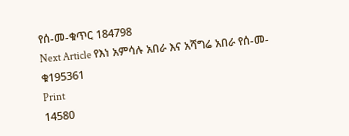የሰ-መ-ቁጥር 184798
Next Article የእነ አምሳሉ አበራ እና አሻግሬ አበራ የሰ-መ-ቁ195361
Print
14580